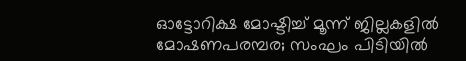ഓട്ടോറിക്ഷ മോഷ്ടിച്ച് മൂന്ന് ജില്ലകളിൽ മോഷണപരമ്പര; സംഘം പിടിയിൽ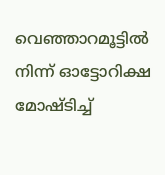വെഞ്ഞാറമൂട്ടിൽ നിന്ന് ഓട്ടോറിക്ഷ മോഷ്ടിച്ച്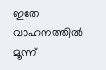ഇതേ വാഹനത്തിൽ മൂന്ന്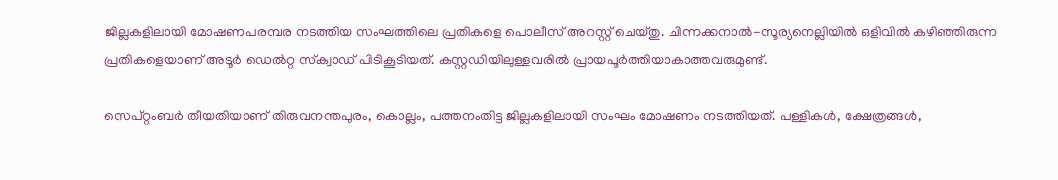ജില്ലകളിലായി മോഷണപരമ്പര നടത്തിയ സംഘത്തിലെ പ്രതികളെ പൊലീസ് അറസ്റ്റ് ചെയ്തു. ചിന്നക്കനാൽ-സൂര്യനെല്ലിയിൽ ഒളിവിൽ കഴിഞ്ഞിരുന്ന പ്രതികളെയാണ് അടൂർ ഡെൽറ്റ സ്‌ക്വാഡ് പിടികൂടിയത്. കസ്റ്റഡിയിലുള്ളവരിൽ പ്രായപൂർത്തിയാകാത്തവരുമുണ്ട്.

സെപ്റ്റംബർ തീയതിയാണ് തിരുവനന്തപുരം, കൊല്ലം, പത്തനംതിട്ട ജില്ലകളിലായി സംഘം മോഷണം നടത്തിയത്. പള്ളികൾ, ക്ഷേത്രങ്ങൾ,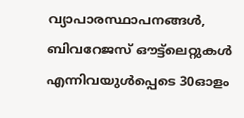വ്യാപാരസ്ഥാപനങ്ങൾ, ബിവറേജസ് ഔട്ട്ലെറ്റുകൾ എന്നിവയുൾപ്പെടെ 30ഓളം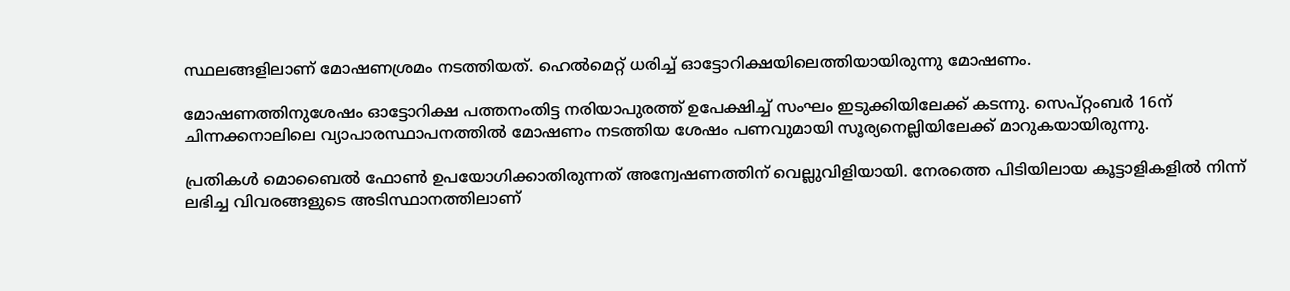സ്ഥലങ്ങളിലാണ് മോഷണശ്രമം നടത്തിയത്. ഹെൽമെറ്റ് ധരിച്ച് ഓട്ടോറിക്ഷയിലെത്തിയായിരുന്നു മോഷണം.

മോഷണത്തിനുശേഷം ഓട്ടോറിക്ഷ പത്തനംതിട്ട നരിയാപുരത്ത് ഉപേക്ഷിച്ച് സംഘം ഇടുക്കിയിലേക്ക് കടന്നു. സെപ്റ്റംബർ 16ന് ചിന്നക്കനാലിലെ വ്യാപാരസ്ഥാപനത്തിൽ മോഷണം നടത്തിയ ശേഷം പണവുമായി സൂര്യനെല്ലിയിലേക്ക് മാറുകയായിരുന്നു.

പ്രതികൾ മൊബൈൽ ഫോൺ ഉപയോഗിക്കാതിരുന്നത് അന്വേഷണത്തിന് വെല്ലുവിളിയായി. നേരത്തെ പിടിയിലായ കൂട്ടാളികളിൽ നിന്ന് ലഭിച്ച വിവരങ്ങളുടെ അടിസ്ഥാനത്തിലാണ്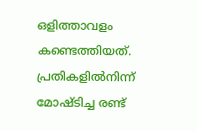ഒളിത്താവളം കണ്ടെത്തിയത്. പ്രതികളിൽനിന്ന് മോഷ്ടിച്ച രണ്ട്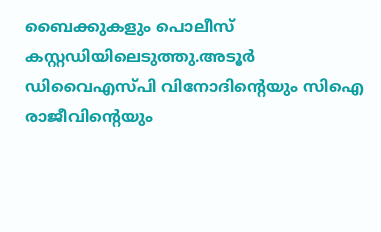ബൈക്കുകളും പൊലീസ് കസ്റ്റഡിയിലെടുത്തു.അടൂർ ഡിവൈഎസ്പി വിനോദിന്റെയും സിഐ രാജീവിന്റെയും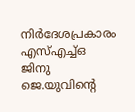നിർദേശപ്രകാരം എസ്എച്ച്ഒ ജിനു ജെ.യുവിന്റെ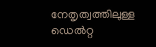നേതൃത്വത്തിലുള്ള ഡെൽറ്റ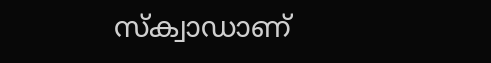സ്‌ക്വാഡാണ്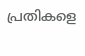പ്രതികളെ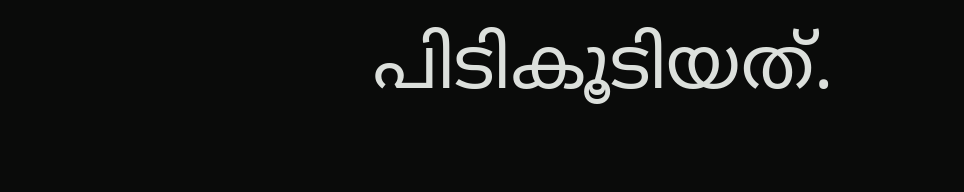പിടികൂടിയത്.